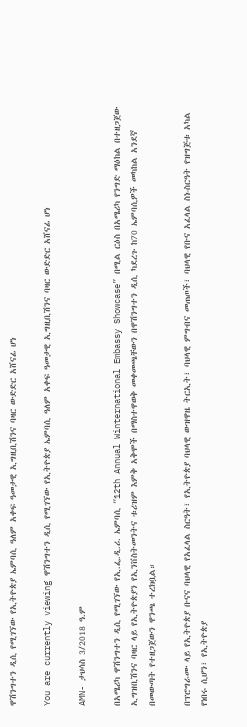ዋሽንግተን ዲሲ የሚገኘው የኢትዮጵያ ኤምባሲ ዓለም አቀፍ ዓመታዊ ኢግዚቢሽንና ባዛር ውድድር አሸናፊ ሆነ

You are currently viewing ዋሽንግተን ዲሲ የሚገኘው የኢትዮጵያ ኤምባሲ ዓለም አቀፍ ዓመታዊ ኢግዚቢሽንና ባዛር ውድድር አሸናፊ ሆነ

AMN- ታህሳስ 3/2018 ዓ.ም

በአሜሪካ ዋሽንግተን ዲሲ የሚገኘው የኢ.ፌ.ዲ.ሪ. ኤምባሲ “12th Annual Winternational Embassy Showcase” በሚል ርዕስ በአሜሪካ የንግድ ማዕከል በተዘጋጀው ኢግዝቢሽንና ባዛር ላይ የኢትዮጵያን የኢንቨስትመንትና ቱሪዝም እምቅ አቅሞች በማስተዋወቅ መቀመጫቸውን በዋሽንግተን ዲሲ ካደረጉ ከ70 ኤምባሲዎች መካከል አንደኛ በመውጣት የተዘጋጀውን ዋንጫ ተረክቧል።

በፕሮግራሙ ላይ የኢትዮጵያ ቡናና ባህላዊ የአፈላል ስርዓት፣ የኢትዮጵያ ባህላዊ ውዝዋዜ ትርኢት፣ ባህላዊ ምግብና መጠጦች፣ ባህላዊ የቡና አፈላል ስነ-ስርዓት የዝግጅቱ አካል የነበሩ ሲሆን፣ የኢትዮጵያ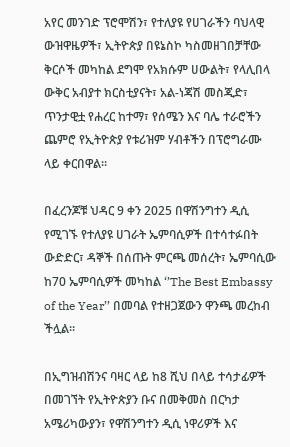አየር መንገድ ፕሮሞሽን፣ የተለያዩ የሀገራችን ባህላዊ ውዝዋዜዎች፣ ኢትዮጵያ በዩኔስኮ ካስመዘገበቻቸው ቅርሶች መካከል ደግሞ የአክሱም ሀውልት፣ የላሊበላ ውቅር አብያተ ክርስቲያናት፣ አል-ነጃሽ መስጂድ፣ ጥንታዊቷ የሐረር ከተማ፣ የሰሜን እና ባሌ ተራሮችን ጨምሮ የኢትዮጵያ የቱሪዝም ሃብቶችን በፕሮግራሙ ላይ ቀርበዋል።

በፈረንጆቹ ህዳር 9 ቀን 2025 በዋሽንግተን ዲሲ የሚገኙ የተለያዩ ሀገራት ኤምባሲዎች በተሳተፉበት ውድድር፣ ዳኞች በሰጡት ምርጫ መሰረት፣ ኤምባሲው ከ70 ኤምባሲዎች መካከል ‘’The Best Embassy of the Year’’ በመባል የተዘጋጀውን ዋንጫ መረከብ ችሏል።

በኢግዝብሽንና ባዛር ላይ ከ8 ሺህ በላይ ተሳታፊዎች በመገኘት የኢትዮጵያን ቡና በመቅመስ በርካታ አሜሪካውያን፣ የዋሽንግተን ዲሲ ነዋሪዎች እና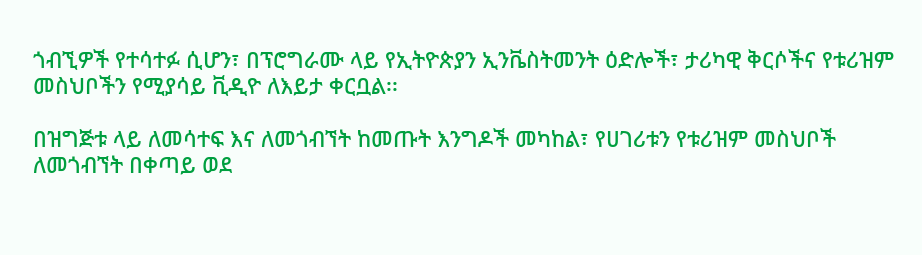ጎብኚዎች የተሳተፉ ሲሆን፣ በፕሮግራሙ ላይ የኢትዮጵያን ኢንቬስትመንት ዕድሎች፣ ታሪካዊ ቅርሶችና የቱሪዝም መስህቦችን የሚያሳይ ቪዲዮ ለእይታ ቀርቧል፡፡

በዝግጅቱ ላይ ለመሳተፍ እና ለመጎብኘት ከመጡት እንግዶች መካከል፣ የሀገሪቱን የቱሪዝም መስህቦች ለመጎብኘት በቀጣይ ወደ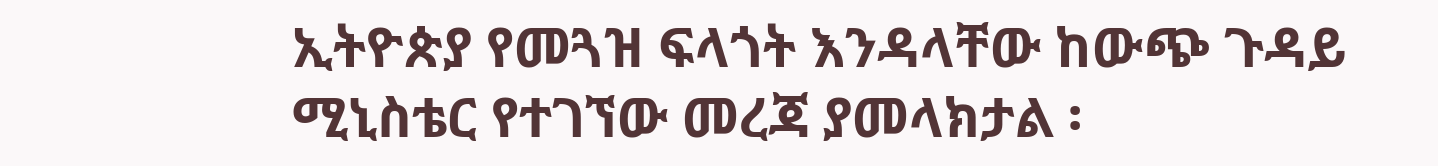ኢትዮጵያ የመጓዝ ፍላጎት እንዳላቸው ከውጭ ጉዳይ ሚኒስቴር የተገኘው መረጃ ያመላክታል ፡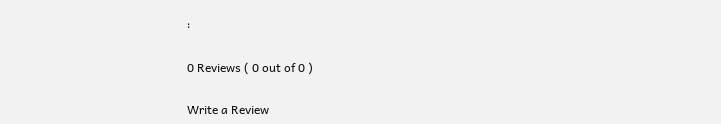፡

0 Reviews ( 0 out of 0 )

Write a Review